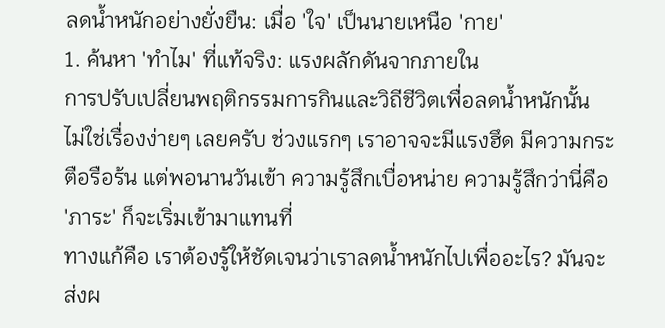ลดน้ำหนักอย่างยั่งยืน: เมื่อ 'ใจ' เป็นนายเหนือ 'กาย'
1. ค้นหา 'ทำไม' ที่แท้จริง: แรงผลักดันจากภายใน
การปรับเปลี่ยนพฤติกรรมการกินและวิถีชีวิตเพื่อลดน้ำหนักนั้น ไม่ใช่เรื่องง่ายๆ เลยครับ ช่วงแรกๆ เราอาจจะมีแรงฮึด มีความกระตือรือร้น แต่พอนานวันเข้า ความรู้สึกเบื่อหน่าย ความรู้สึกว่านี่คือ 'ภาระ' ก็จะเริ่มเข้ามาแทนที่
ทางแก้คือ เราต้องรู้ให้ชัดเจนว่าเราลดน้ำหนักไปเพื่ออะไร? มันจะส่งผ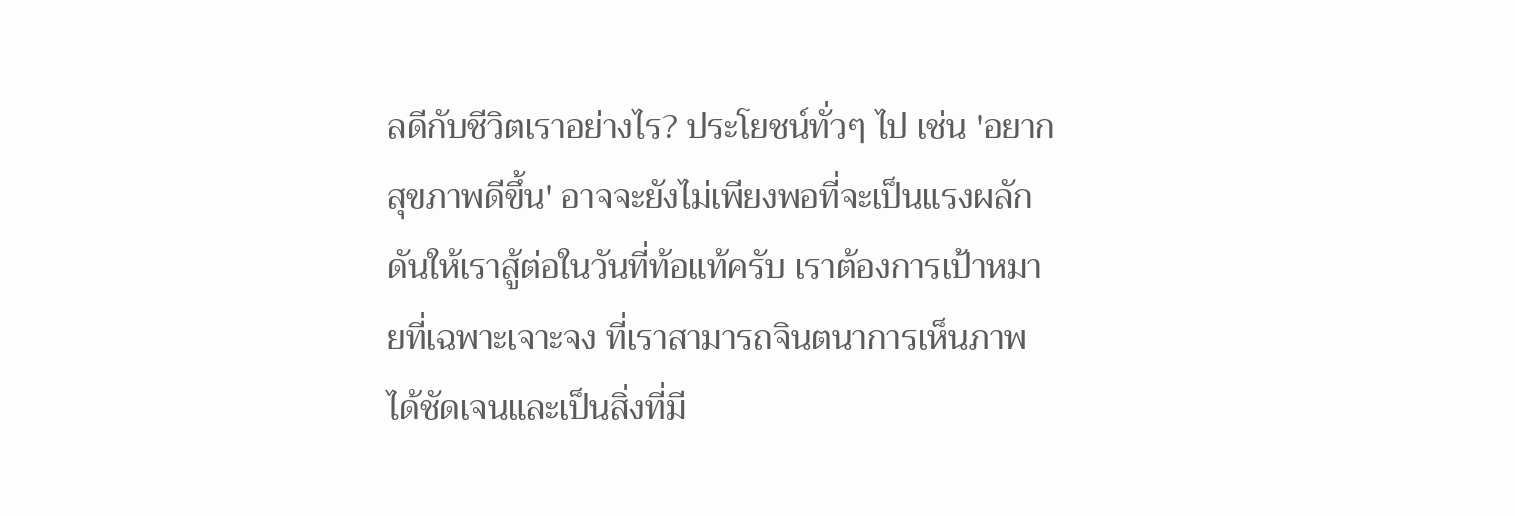ลดีกับชีวิตเราอย่างไร? ประโยชน์ทั่วๆ ไป เช่น 'อยากสุขภาพดีขึ้น' อาจจะยังไม่เพียงพอที่จะเป็นแรงผลักดันให้เราสู้ต่อในวันที่ท้อแท้ครับ เราต้องการเป้าหมายที่เฉพาะเจาะจง ที่เราสามารถจินตนาการเห็นภาพได้ชัดเจนและเป็นสิ่งที่มี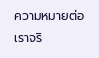ความหมายต่อเราจริ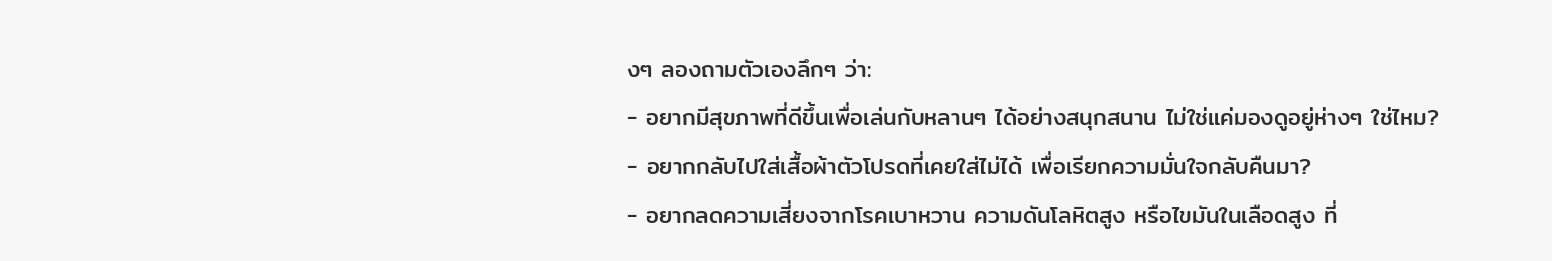งๆ ลองถามตัวเองลึกๆ ว่า:
- อยากมีสุขภาพที่ดีขึ้นเพื่อเล่นกับหลานๆ ได้อย่างสนุกสนาน ไม่ใช่แค่มองดูอยู่ห่างๆ ใช่ไหม?
- อยากกลับไปใส่เสื้อผ้าตัวโปรดที่เคยใส่ไม่ได้ เพื่อเรียกความมั่นใจกลับคืนมา?
- อยากลดความเสี่ยงจากโรคเบาหวาน ความดันโลหิตสูง หรือไขมันในเลือดสูง ที่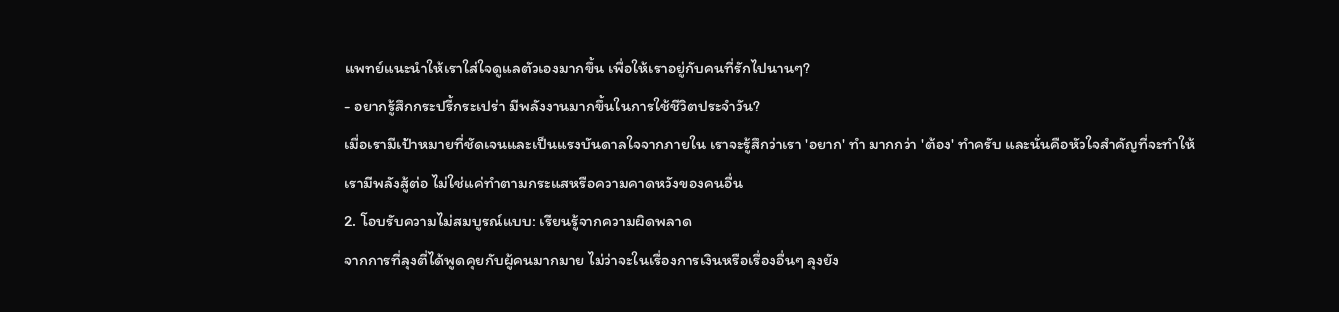แพทย์แนะนำให้เราใส่ใจดูแลตัวเองมากขึ้น เพื่อให้เราอยู่กับคนที่รักไปนานๆ?
- อยากรู้สึกกระปรี้กระเปร่า มีพลังงานมากขึ้นในการใช้ชีวิตประจำวัน?
เมื่อเรามีเป้าหมายที่ชัดเจนและเป็นแรงบันดาลใจจากภายใน เราจะรู้สึกว่าเรา 'อยาก' ทำ มากกว่า 'ต้อง' ทำครับ และนั่นคือหัวใจสำคัญที่จะทำให้เรามีพลังสู้ต่อ ไม่ใช่แค่ทำตามกระแสหรือความคาดหวังของคนอื่น
2. โอบรับความไม่สมบูรณ์แบบ: เรียนรู้จากความผิดพลาด
จากการที่ลุงตี่ได้พูดคุยกับผู้คนมากมาย ไม่ว่าจะในเรื่องการเงินหรือเรื่องอื่นๆ ลุงยัง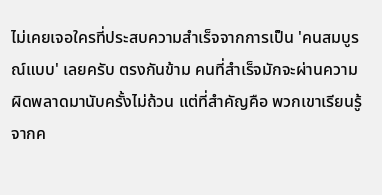ไม่เคยเจอใครที่ประสบความสำเร็จจากการเป็น 'คนสมบูรณ์แบบ' เลยครับ ตรงกันข้าม คนที่สำเร็จมักจะผ่านความผิดพลาดมานับครั้งไม่ถ้วน แต่ที่สำคัญคือ พวกเขาเรียนรู้จากค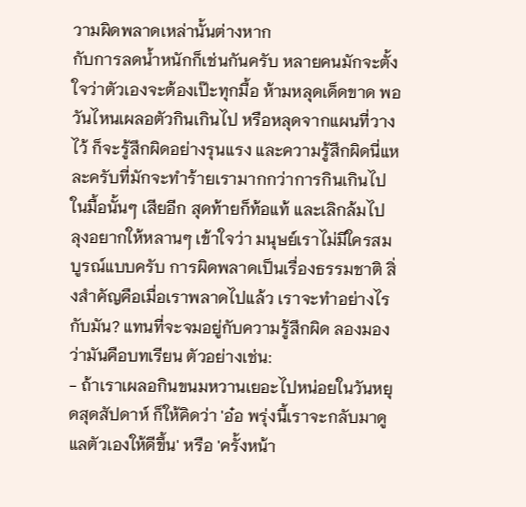วามผิดพลาดเหล่านั้นต่างหาก
กับการลดน้ำหนักก็เช่นกันครับ หลายคนมักจะตั้งใจว่าตัวเองจะต้องเป๊ะทุกมื้อ ห้ามหลุดเด็ดขาด พอวันไหนเผลอตัวกินเกินไป หรือหลุดจากแผนที่วางไว้ ก็จะรู้สึกผิดอย่างรุนแรง และความรู้สึกผิดนี่แหละครับที่มักจะทำร้ายเรามากกว่าการกินเกินไปในมื้อนั้นๆ เสียอีก สุดท้ายก็ท้อแท้ และเลิกล้มไป
ลุงอยากให้หลานๆ เข้าใจว่า มนุษย์เราไม่มีใครสมบูรณ์แบบครับ การผิดพลาดเป็นเรื่องธรรมชาติ สิ่งสำคัญคือเมื่อเราพลาดไปแล้ว เราจะทำอย่างไรกับมัน? แทนที่จะจมอยู่กับความรู้สึกผิด ลองมองว่ามันคือบทเรียน ตัวอย่างเช่น:
- ถ้าเราเผลอกินขนมหวานเยอะไปหน่อยในวันหยุดสุดสัปดาห์ ก็ให้คิดว่า 'อ๋อ พรุ่งนี้เราจะกลับมาดูแลตัวเองให้ดีขึ้น' หรือ 'ครั้งหน้า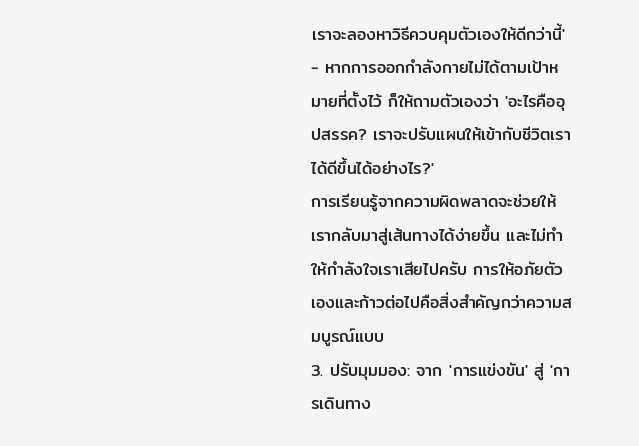เราจะลองหาวิธีควบคุมตัวเองให้ดีกว่านี้'
- หากการออกกำลังกายไม่ได้ตามเป้าหมายที่ตั้งไว้ ก็ให้ถามตัวเองว่า 'อะไรคืออุปสรรค? เราจะปรับแผนให้เข้ากับชีวิตเราได้ดีขึ้นได้อย่างไร?'
การเรียนรู้จากความผิดพลาดจะช่วยให้เรากลับมาสู่เส้นทางได้ง่ายขึ้น และไม่ทำให้กำลังใจเราเสียไปครับ การให้อภัยตัวเองและก้าวต่อไปคือสิ่งสำคัญกว่าความสมบูรณ์แบบ
3. ปรับมุมมอง: จาก 'การแข่งขัน' สู่ 'การเดินทาง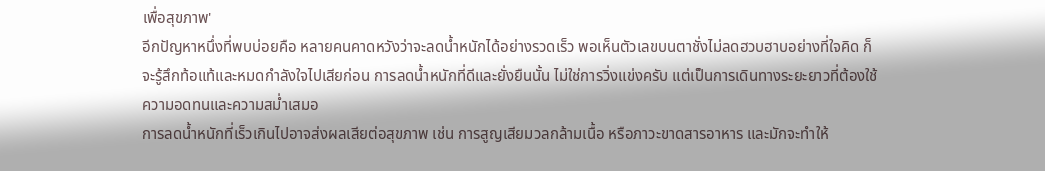เพื่อสุขภาพ'
อีกปัญหาหนึ่งที่พบบ่อยคือ หลายคนคาดหวังว่าจะลดน้ำหนักได้อย่างรวดเร็ว พอเห็นตัวเลขบนตาชั่งไม่ลดฮวบฮาบอย่างที่ใจคิด ก็จะรู้สึกท้อแท้และหมดกำลังใจไปเสียก่อน การลดน้ำหนักที่ดีและยั่งยืนนั้น ไม่ใช่การวิ่งแข่งครับ แต่เป็นการเดินทางระยะยาวที่ต้องใช้ความอดทนและความสม่ำเสมอ
การลดน้ำหนักที่เร็วเกินไปอาจส่งผลเสียต่อสุขภาพ เช่น การสูญเสียมวลกล้ามเนื้อ หรือภาวะขาดสารอาหาร และมักจะทำให้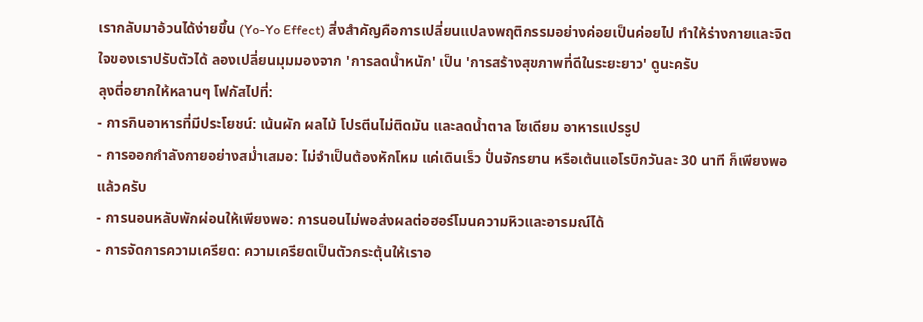เรากลับมาอ้วนได้ง่ายขึ้น (Yo-Yo Effect) สิ่งสำคัญคือการเปลี่ยนแปลงพฤติกรรมอย่างค่อยเป็นค่อยไป ทำให้ร่างกายและจิตใจของเราปรับตัวได้ ลองเปลี่ยนมุมมองจาก 'การลดน้ำหนัก' เป็น 'การสร้างสุขภาพที่ดีในระยะยาว' ดูนะครับ
ลุงตี่อยากให้หลานๆ โฟกัสไปที่:
- การกินอาหารที่มีประโยชน์: เน้นผัก ผลไม้ โปรตีนไม่ติดมัน และลดน้ำตาล โซเดียม อาหารแปรรูป
- การออกกำลังกายอย่างสม่ำเสมอ: ไม่จำเป็นต้องหักโหม แค่เดินเร็ว ปั่นจักรยาน หรือเต้นแอโรบิกวันละ 30 นาที ก็เพียงพอแล้วครับ
- การนอนหลับพักผ่อนให้เพียงพอ: การนอนไม่พอส่งผลต่อฮอร์โมนความหิวและอารมณ์ได้
- การจัดการความเครียด: ความเครียดเป็นตัวกระตุ้นให้เราอ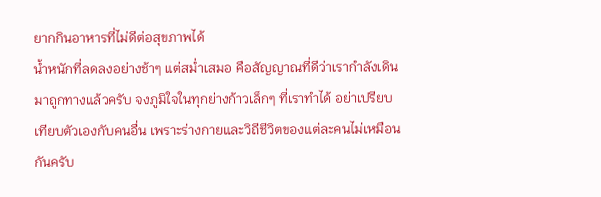ยากกินอาหารที่ไม่ดีต่อสุขภาพได้
น้ำหนักที่ลดลงอย่างช้าๆ แต่สม่ำเสมอ คือสัญญาณที่ดีว่าเรากำลังเดินมาถูกทางแล้วครับ จงภูมิใจในทุกย่างก้าวเล็กๆ ที่เราทำได้ อย่าเปรียบเทียบตัวเองกับคนอื่น เพราะร่างกายและวิถีชีวิตของแต่ละคนไม่เหมือนกันครับ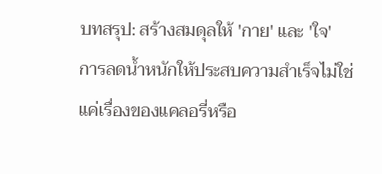บทสรุป: สร้างสมดุลให้ 'กาย' และ 'ใจ'
การลดน้ำหนักให้ประสบความสำเร็จไม่ใช่แค่เรื่องของแคลอรี่หรือ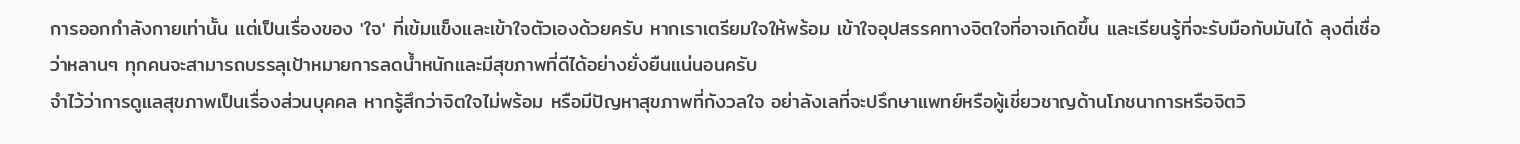การออกกำลังกายเท่านั้น แต่เป็นเรื่องของ 'ใจ' ที่เข้มแข็งและเข้าใจตัวเองด้วยครับ หากเราเตรียมใจให้พร้อม เข้าใจอุปสรรคทางจิตใจที่อาจเกิดขึ้น และเรียนรู้ที่จะรับมือกับมันได้ ลุงตี่เชื่อว่าหลานๆ ทุกคนจะสามารถบรรลุเป้าหมายการลดน้ำหนักและมีสุขภาพที่ดีได้อย่างยั่งยืนแน่นอนครับ
จำไว้ว่าการดูแลสุขภาพเป็นเรื่องส่วนบุคคล หากรู้สึกว่าจิตใจไม่พร้อม หรือมีปัญหาสุขภาพที่กังวลใจ อย่าลังเลที่จะปรึกษาแพทย์หรือผู้เชี่ยวชาญด้านโภชนาการหรือจิตวิ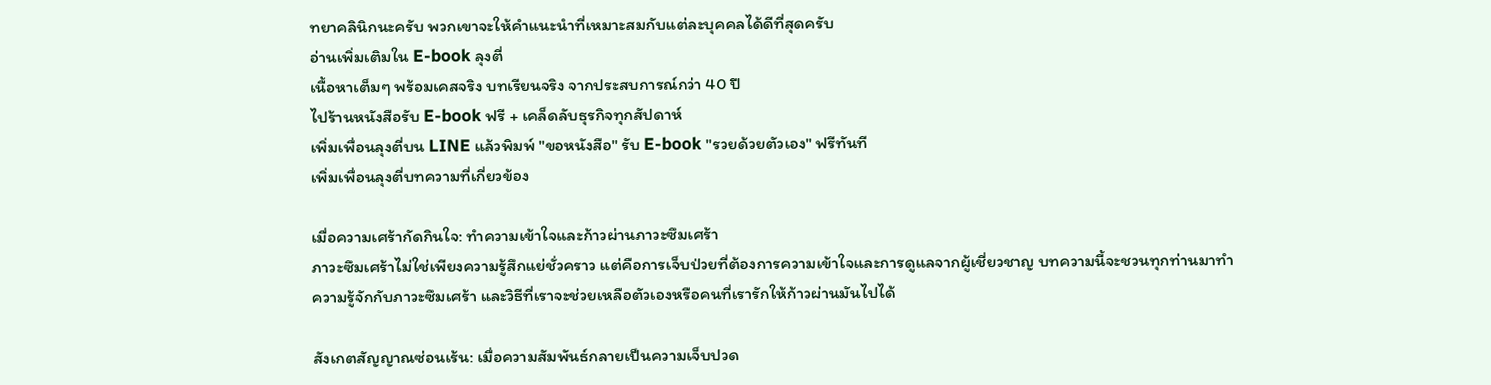ทยาคลินิกนะครับ พวกเขาจะให้คำแนะนำที่เหมาะสมกับแต่ละบุคคลได้ดีที่สุดครับ
อ่านเพิ่มเติมใน E-book ลุงตี่
เนื้อหาเต็มๆ พร้อมเคสจริง บทเรียนจริง จากประสบการณ์กว่า 40 ปี
ไปร้านหนังสือรับ E-book ฟรี + เคล็ดลับธุรกิจทุกสัปดาห์
เพิ่มเพื่อนลุงตี่บน LINE แล้วพิมพ์ "ขอหนังสือ" รับ E-book "รวยด้วยตัวเอง" ฟรีทันที
เพิ่มเพื่อนลุงตี่บทความที่เกี่ยวข้อง

เมื่อความเศร้ากัดกินใจ: ทำความเข้าใจและก้าวผ่านภาวะซึมเศร้า
ภาวะซึมเศร้าไม่ใช่เพียงความรู้สึกแย่ชั่วคราว แต่คือการเจ็บป่วยที่ต้องการความเข้าใจและการดูแลจากผู้เชี่ยวชาญ บทความนี้จะชวนทุกท่านมาทำความรู้จักกับภาวะซึมเศร้า และวิธีที่เราจะช่วยเหลือตัวเองหรือคนที่เรารักให้ก้าวผ่านมันไปได้

สังเกตสัญญาณซ่อนเร้น: เมื่อความสัมพันธ์กลายเป็นความเจ็บปวด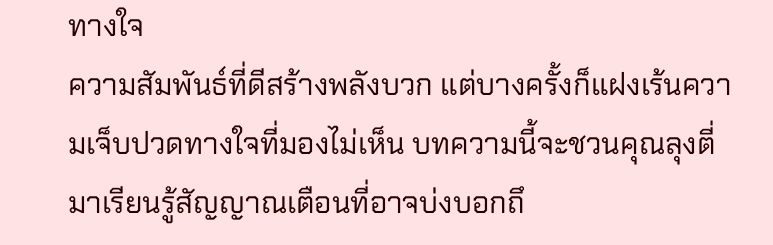ทางใจ
ความสัมพันธ์ที่ดีสร้างพลังบวก แต่บางครั้งก็แฝงเร้นความเจ็บปวดทางใจที่มองไม่เห็น บทความนี้จะชวนคุณลุงตี่มาเรียนรู้สัญญาณเตือนที่อาจบ่งบอกถึ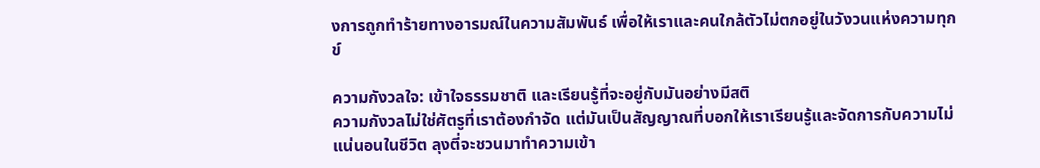งการถูกทำร้ายทางอารมณ์ในความสัมพันธ์ เพื่อให้เราและคนใกล้ตัวไม่ตกอยู่ในวังวนแห่งความทุกข์

ความกังวลใจ: เข้าใจธรรมชาติ และเรียนรู้ที่จะอยู่กับมันอย่างมีสติ
ความกังวลไม่ใช่ศัตรูที่เราต้องกำจัด แต่มันเป็นสัญญาณที่บอกให้เราเรียนรู้และจัดการกับความไม่แน่นอนในชีวิต ลุงตี่จะชวนมาทำความเข้า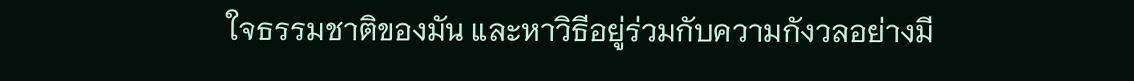ใจธรรมชาติของมัน และหาวิธีอยู่ร่วมกับความกังวลอย่างมี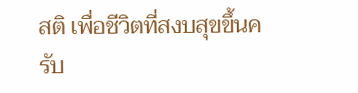สติ เพื่อชีวิตที่สงบสุขขึ้นครับ